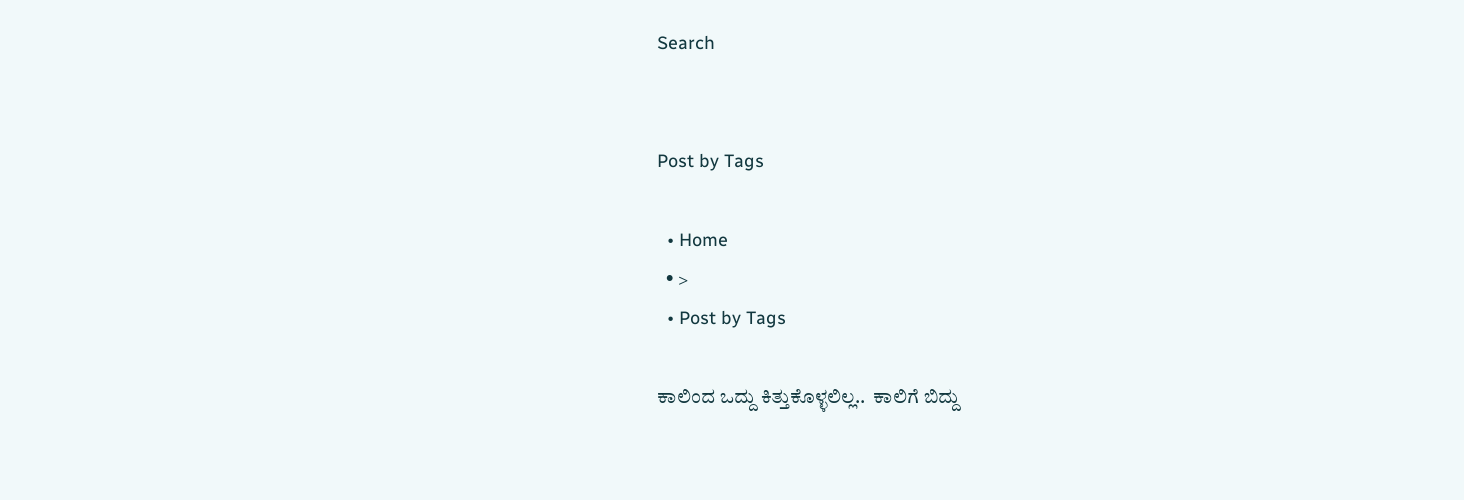Search


Post by Tags

  • Home
  • >
  • Post by Tags

ಕಾಲಿಂದ ಒದ್ದು ಕಿತ್ತುಕೊಳ್ಳಲಿಲ್ಲ..  ಕಾಲಿಗೆ ಬಿದ್ದು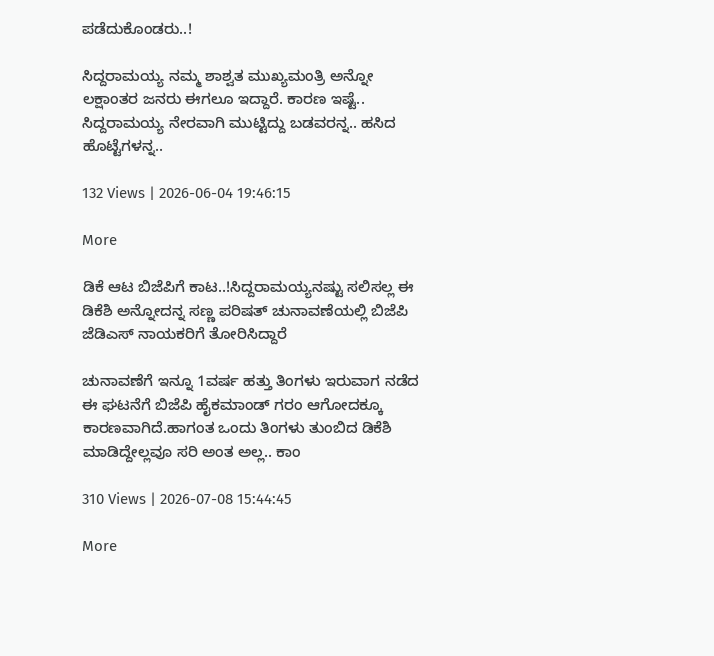ಪಡೆದುಕೊಂಡರು..!

ಸಿದ್ದರಾಮಯ್ಯ ನಮ್ಮ ಶಾಶ್ವತ ಮುಖ್ಯಮಂತ್ರಿ ಅನ್ನೋ ಲಕ್ಷಾಂತರ ಜನರು ಈಗಲೂ ಇದ್ದಾರೆ. ಕಾರಣ ಇಷ್ಟೆ.. ಸಿದ್ದರಾಮಯ್ಯ ನೇರವಾಗಿ ಮುಟ್ಟಿದ್ದು ಬಡವರನ್ನ.. ಹಸಿದ ಹೊಟ್ಟೆಗಳನ್ನ..

132 Views | 2026-06-04 19:46:15

More

ಡಿಕೆ ಆಟ ಬಿಜೆಪಿಗೆ ಕಾಟ..!ಸಿದ್ದರಾಮಯ್ಯನಷ್ಟು ಸಲಿಸಲ್ಲ ಈ ಡಿಕೆಶಿ ಅನ್ನೋದನ್ನ ಸಣ್ಣ ಪರಿಷತ್ ಚುನಾವಣೆಯಲ್ಲಿ ಬಿಜೆಪಿ ಜೆಡಿಎಸ್ ನಾಯಕರಿಗೆ ತೋರಿಸಿದ್ದಾರೆ

ಚುನಾವಣೆಗೆ ಇನ್ನೂ 1ವರ್ಷ ಹತ್ತು ತಿಂಗಳು ಇರುವಾಗ ನಡೆದ ಈ ಘಟನೆಗೆ ಬಿಜೆಪಿ ಹೈಕಮಾಂಡ್ ಗರಂ ಆಗೋದಕ್ಕೂ ಕಾರಣವಾಗಿದೆ.ಹಾಗಂತ ಒಂದು ತಿಂಗಳು ತುಂಬಿದ ಡಿಕೆಶಿ ಮಾಡಿದ್ದೇಲ್ಲವೂ ಸರಿ ಅಂತ ಅಲ್ಲ.. ಕಾಂ

310 Views | 2026-07-08 15:44:45

More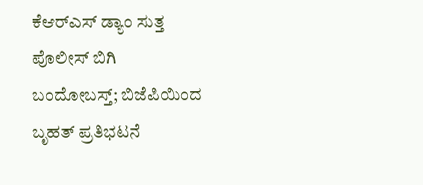ಕೆಆರ್‌ಎಸ್‌ ಡ್ಯಾಂ ಸುತ್ತ ಪೊಲೀಸ್‌ ಬಿಗಿ ಬಂದೋಬಸ್ತ್‌; ಬಿಜೆಪಿಯಿಂದ ಬೃಹತ್‌ ಪ್ರತಿಭಟನೆ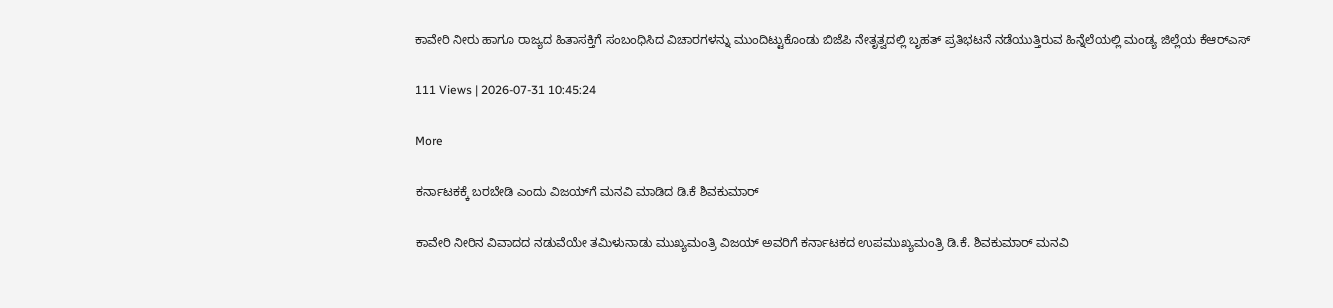ಕಾವೇರಿ ನೀರು ಹಾಗೂ ರಾಜ್ಯದ ಹಿತಾಸಕ್ತಿಗೆ ಸಂಬಂಧಿಸಿದ ವಿಚಾರಗಳನ್ನು ಮುಂದಿಟ್ಟುಕೊಂಡು ಬಿಜೆಪಿ ನೇತೃತ್ವದಲ್ಲಿ ಬೃಹತ್‌ ಪ್ರತಿಭಟನೆ ನಡೆಯುತ್ತಿರುವ ಹಿನ್ನೆಲೆಯಲ್ಲಿ ಮಂಡ್ಯ ಜಿಲ್ಲೆಯ ಕೆಆರ್‌ಎಸ್

111 Views | 2026-07-31 10:45:24

More

ಕರ್ನಾಟಕಕ್ಕೆ ಬರಬೇಡಿ ಎಂದು ವಿಜಯ್‌ಗೆ ಮನವಿ ಮಾಡಿದ ಡಿ.ಕೆ ಶಿವಕುಮಾರ್

ಕಾವೇರಿ ನೀರಿನ ವಿವಾದದ ನಡುವೆಯೇ ತಮಿಳುನಾಡು ಮುಖ್ಯಮಂತ್ರಿ ವಿಜಯ್‌ ಅವರಿಗೆ ಕರ್ನಾಟಕದ ಉಪಮುಖ್ಯಮಂತ್ರಿ ಡಿ.ಕೆ. ಶಿವಕುಮಾರ್‌ ಮನವಿ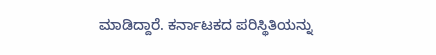ಮಾಡಿದ್ದಾರೆ. ಕರ್ನಾಟಕದ ಪರಿಸ್ಥಿತಿಯನ್ನು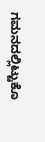ಗಮನದಲ್ಲಿಟ್ಟುಕೊ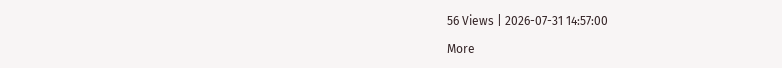56 Views | 2026-07-31 14:57:00

More